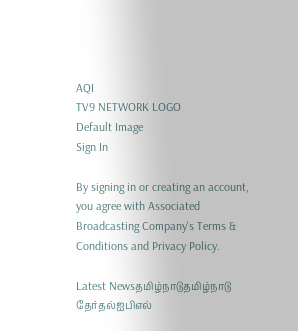AQI
TV9 NETWORK LOGO
Default Image
Sign In

By signing in or creating an account, you agree with Associated Broadcasting Company's Terms & Conditions and Privacy Policy.

Latest Newsதமிழ்நாடுதமிழ்நாடு தேர்தல்ஐபிஎல்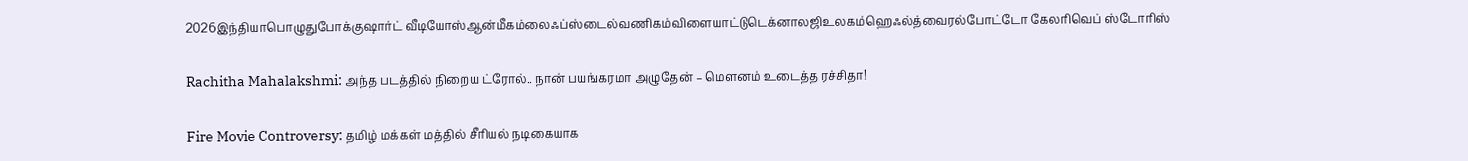2026இந்தியாபொழுதுபோக்குஷார்ட் வீடியோஸ்ஆன்மீகம்லைஃப்ஸ்டைல்வணிகம்விளையாட்டுடெக்னாலஜிஉலகம்ஹெஃல்த்வைரல்போட்டோ கேலரிவெப் ஸ்டோரிஸ்

Rachitha Mahalakshmi: அந்த படத்தில் நிறைய ட்ரோல்.. நான் பயங்கரமா அழுதேன் – மௌனம் உடைத்த ரச்சிதா!

Fire Movie Controversy: தமிழ் மக்கள் மத்தில் சீரியல் நடிகையாக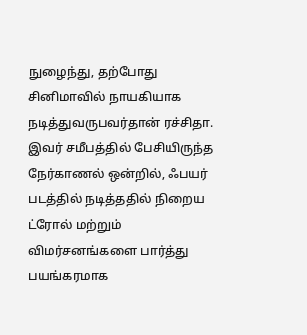நுழைந்து, தற்போது சினிமாவில் நாயகியாக நடித்துவருபவர்தான் ரச்சிதா. இவர் சமீபத்தில் பேசியிருந்த நேர்காணல் ஒன்றில், ஃபயர் படத்தில் நடித்ததில் நிறைய ட்ரோல் மற்றும் விமர்சனங்களை பார்த்து பயங்கரமாக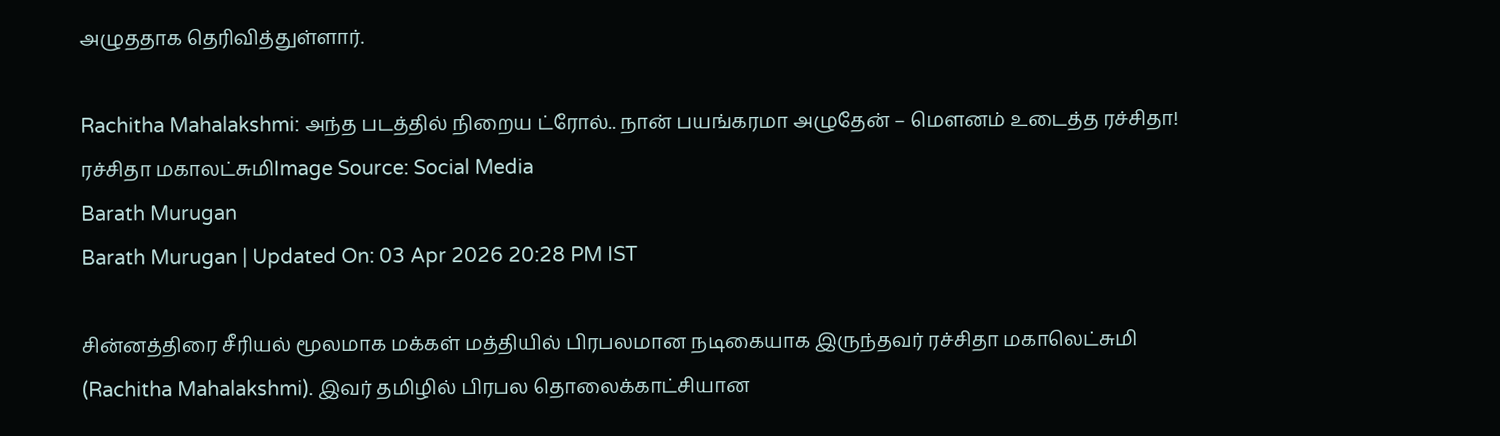அழுததாக தெரிவித்துள்ளார்.

Rachitha Mahalakshmi: அந்த படத்தில் நிறைய ட்ரோல்.. நான் பயங்கரமா அழுதேன் – மௌனம் உடைத்த ரச்சிதா!
ரச்சிதா மகாலட்சுமிImage Source: Social Media
Barath Murugan
Barath Murugan | Updated On: 03 Apr 2026 20:28 PM IST

சின்னத்திரை சீரியல் மூலமாக மக்கள் மத்தியில் பிரபலமான நடிகையாக இருந்தவர் ரச்சிதா மகாலெட்சுமி (Rachitha Mahalakshmi). இவர் தமிழில் பிரபல தொலைக்காட்சியான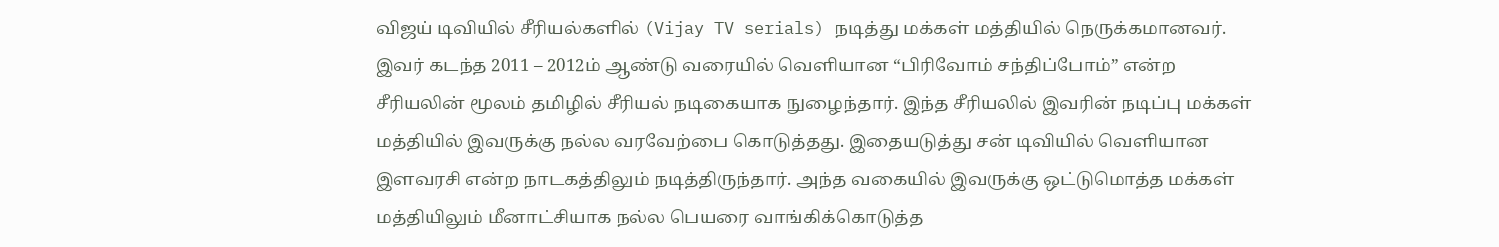விஜய் டிவியில் சீரியல்களில் (Vijay TV serials) நடித்து மக்கள் மத்தியில் நெருக்கமானவர். இவர் கடந்த 2011 – 2012ம் ஆண்டு வரையில் வெளியான “பிரிவோம் சந்திப்போம்” என்ற சீரியலின் மூலம் தமிழில் சீரியல் நடிகையாக நுழைந்தார். இந்த சீரியலில் இவரின் நடிப்பு மக்கள் மத்தியில் இவருக்கு நல்ல வரவேற்பை கொடுத்தது. இதையடுத்து சன் டிவியில் வெளியான இளவரசி என்ற நாடகத்திலும் நடித்திருந்தார். அந்த வகையில் இவருக்கு ஒட்டுமொத்த மக்கள் மத்தியிலும் மீனாட்சியாக நல்ல பெயரை வாங்கிக்கொடுத்த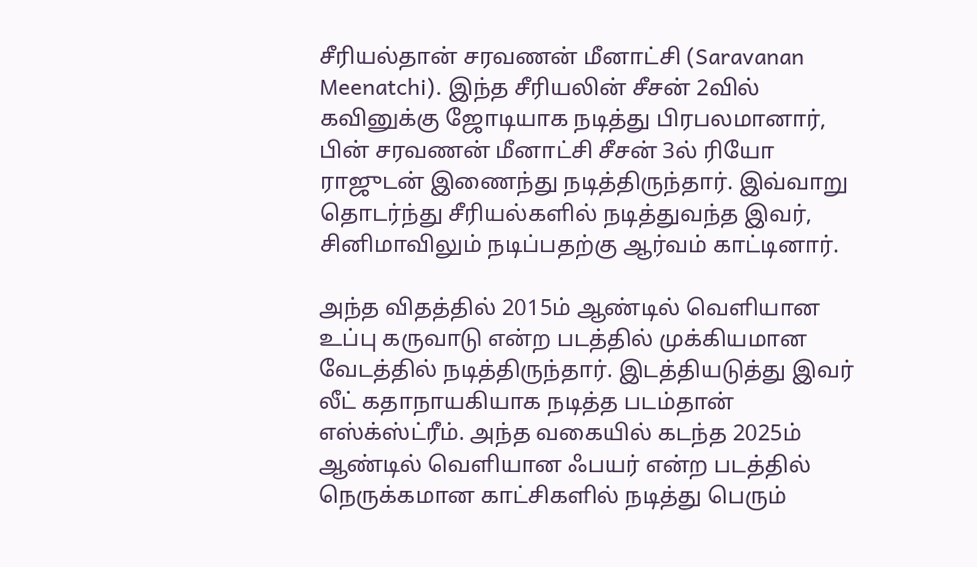சீரியல்தான் சரவணன் மீனாட்சி (Saravanan Meenatchi). இந்த சீரியலின் சீசன் 2வில் கவினுக்கு ஜோடியாக நடித்து பிரபலமானார், பின் சரவணன் மீனாட்சி சீசன் 3ல் ரியோ ராஜுடன் இணைந்து நடித்திருந்தார். இவ்வாறு தொடர்ந்து சீரியல்களில் நடித்துவந்த இவர், சினிமாவிலும் நடிப்பதற்கு ஆர்வம் காட்டினார்.

அந்த விதத்தில் 2015ம் ஆண்டில் வெளியான உப்பு கருவாடு என்ற படத்தில் முக்கியமான வேடத்தில் நடித்திருந்தார். இடத்தியடுத்து இவர் லீட் கதாநாயகியாக நடித்த படம்தான் எஸ்க்ஸ்ட்ரீம். அந்த வகையில் கடந்த 2025ம் ஆண்டில் வெளியான ஃபயர் என்ற படத்தில் நெருக்கமான காட்சிகளில் நடித்து பெரும்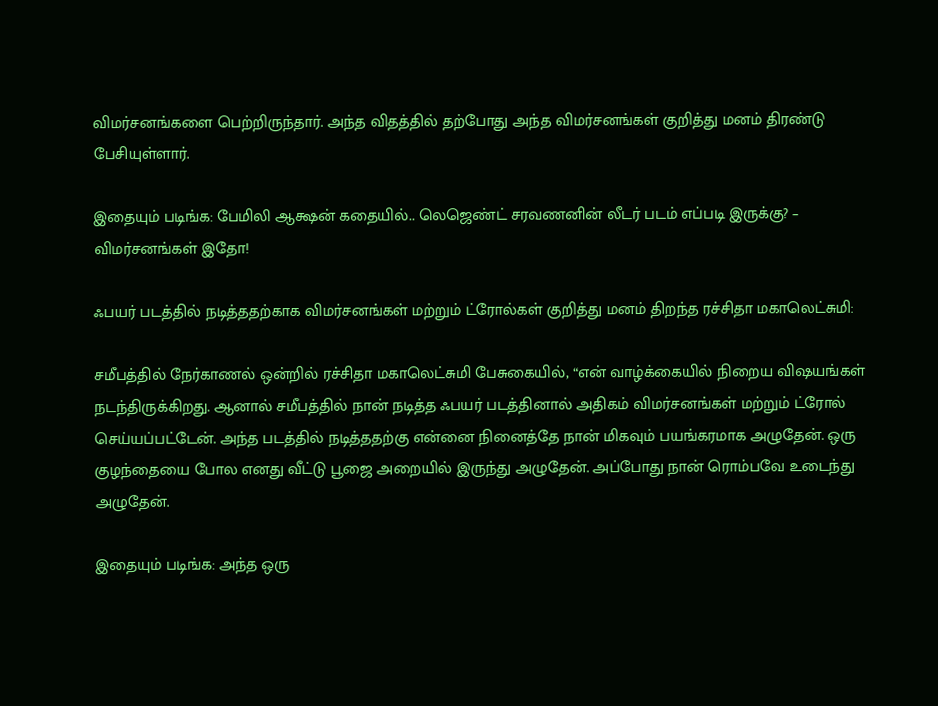விமர்சனங்களை பெற்றிருந்தார். அந்த விதத்தில் தற்போது அந்த விமர்சனங்கள் குறித்து மனம் திரண்டு பேசியுள்ளார்.

இதையும் படிங்க: பேமிலி ஆக்ஷன் கதையில்.. லெஜெண்ட் சரவணனின் லீடர் படம் எப்படி இருக்கு? – விமர்சனங்கள் இதோ!

ஃபயர் படத்தில் நடித்ததற்காக விமர்சனங்கள் மற்றும் ட்ரோல்கள் குறித்து மனம் திறந்த ரச்சிதா மகாலெட்சுமி:

சமீபத்தில் நேர்காணல் ஒன்றில் ரச்சிதா மகாலெட்சுமி பேசுகையில், “என் வாழ்க்கையில் நிறைய விஷயங்கள் நடந்திருக்கிறது. ஆனால் சமீபத்தில் நான் நடித்த ஃபயர் படத்தினால் அதிகம் விமர்சனங்கள் மற்றும் ட்ரோல் செய்யப்பட்டேன். அந்த படத்தில் நடித்ததற்கு என்னை நினைத்தே நான் மிகவும் பயங்கரமாக அழுதேன். ஒரு குழந்தையை போல எனது வீட்டு பூஜை அறையில் இருந்து அழுதேன். அப்போது நான் ரொம்பவே உடைந்து அழுதேன்.

இதையும் படிங்க: அந்த ஒரு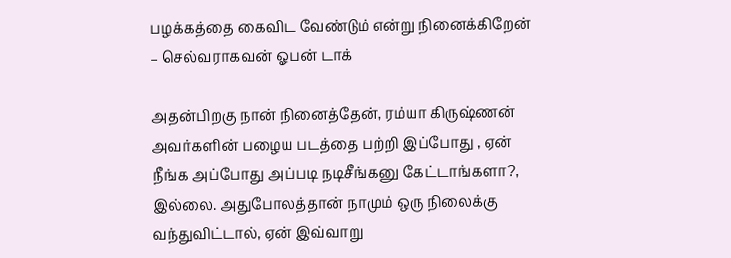பழக்கத்தை கைவிட வேண்டும் என்று நினைக்கிறேன் – செல்வராகவன் ஓபன் டாக்

அதன்பிறகு நான் நினைத்தேன், ரம்யா கிருஷ்ணன் அவர்களின் பழைய படத்தை பற்றி இப்போது , ஏன் நீங்க அப்போது அப்படி நடிசீங்கனு கேட்டாங்களா?, இல்லை. அதுபோலத்தான் நாமும் ஒரு நிலைக்கு வந்துவிட்டால், ஏன் இவ்வாறு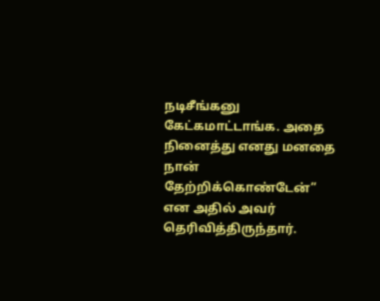நடிசீங்கனு கேட்கமாட்டாங்க. அதை நினைத்து எனது மனதை நான் தேற்றிக்கொண்டேன்” என அதில் அவர் தெரிவித்திருந்தார்.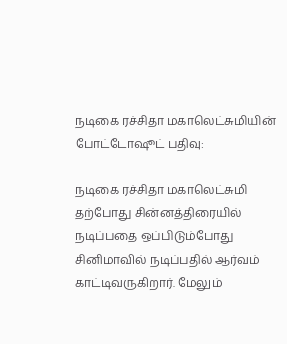நடிகை ரச்சிதா மகாலெட்சுமியின் போட்டோஷூட் பதிவு:

நடிகை ரச்சிதா மகாலெட்சுமி தற்போது சின்னத்திரையில் நடிப்பதை ஒப்பிடும்போது சினிமாவில் நடிப்பதில் ஆர்வம் காட்டிவருகிறார். மேலும்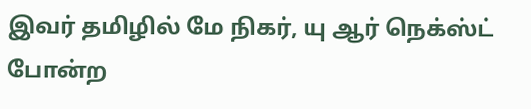இவர் தமிழில் மே நிகர், யு ஆர் நெக்ஸ்ட் போன்ற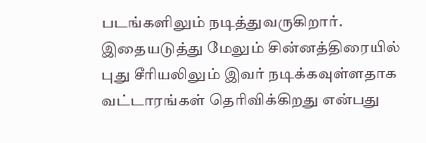படங்களிலும் நடித்துவருகிறார். இதையடுத்து மேலும் சின்னத்திரையில் புது சீரியலிலும் இவர் நடிக்கவுள்ளதாக வட்டாரங்கள் தெரிவிக்கிறது என்பது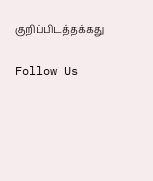குறிப்பிடத்தக்கது

Follow Us